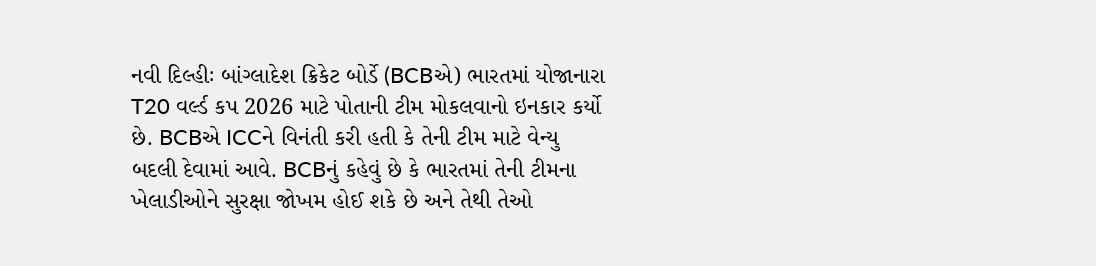નવી દિલ્હીઃ બાંગ્લાદેશ ક્રિકેટ બોર્ડે (BCBએ) ભારતમાં યોજાનારા T20 વર્લ્ડ કપ 2026 માટે પોતાની ટીમ મોકલવાનો ઇનકાર કર્યો છે. BCBએ ICCને વિનંતી કરી હતી કે તેની ટીમ માટે વેન્યુ બદલી દેવામાં આવે. BCBનું કહેવું છે કે ભારતમાં તેની ટીમના ખેલાડીઓને સુરક્ષા જોખમ હોઈ શકે છે અને તેથી તેઓ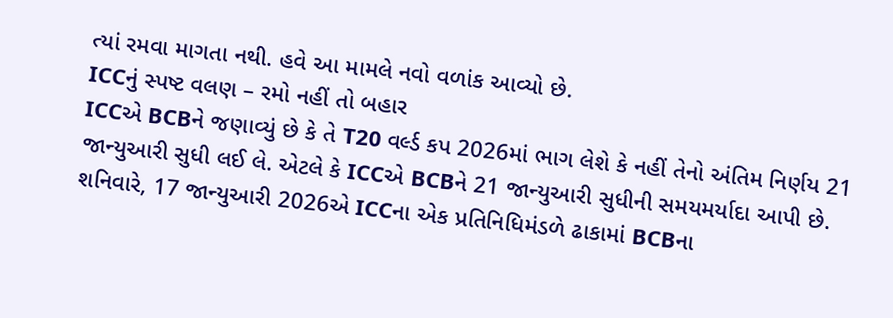ત્યાં રમવા માગતા નથી. હવે આ મામલે નવો વળાંક આવ્યો છે.
ICCનું સ્પષ્ટ વલણ – રમો નહીં તો બહાર
ICCએ BCBને જણાવ્યું છે કે તે T20 વર્લ્ડ કપ 2026માં ભાગ લેશે કે નહીં તેનો અંતિમ નિર્ણય 21 જાન્યુઆરી સુધી લઈ લે. એટલે કે ICCએ BCBને 21 જાન્યુઆરી સુધીની સમયમર્યાદા આપી છે. શનિવારે, 17 જાન્યુઆરી 2026એ ICCના એક પ્રતિનિધિમંડળે ઢાકામાં BCBના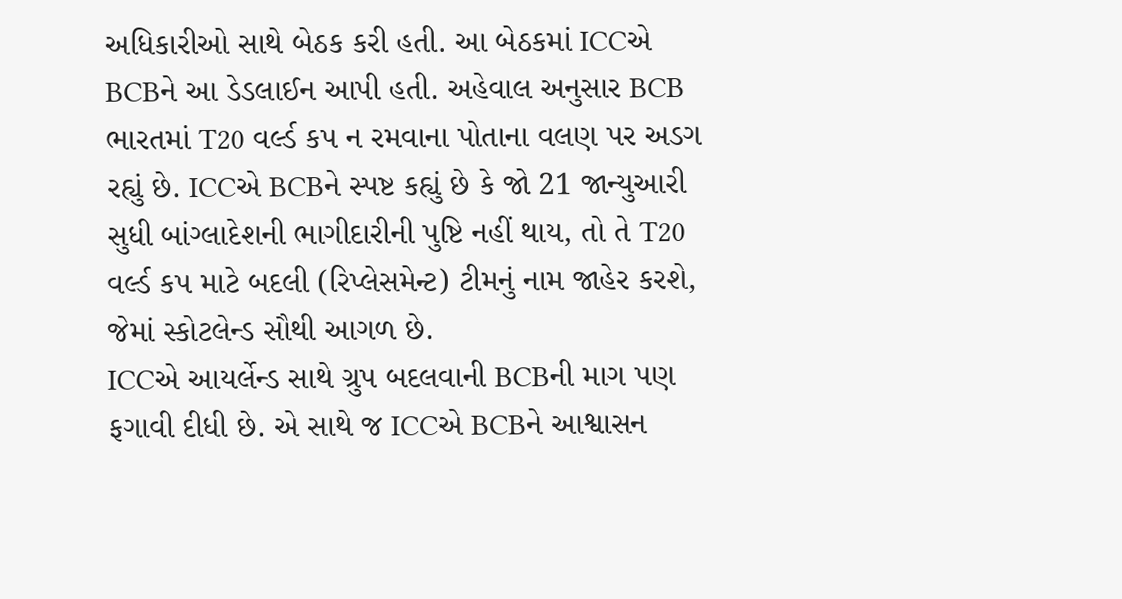અધિકારીઓ સાથે બેઠક કરી હતી. આ બેઠકમાં ICCએ BCBને આ ડેડલાઈન આપી હતી. અહેવાલ અનુસાર BCB ભારતમાં T20 વર્લ્ડ કપ ન રમવાના પોતાના વલણ પર અડગ રહ્યું છે. ICCએ BCBને સ્પષ્ટ કહ્યું છે કે જો 21 જાન્યુઆરી સુધી બાંગ્લાદેશની ભાગીદારીની પુષ્ટિ નહીં થાય, તો તે T20 વર્લ્ડ કપ માટે બદલી (રિપ્લેસમેન્ટ) ટીમનું નામ જાહેર કરશે, જેમાં સ્કોટલેન્ડ સૌથી આગળ છે.
ICCએ આયર્લેન્ડ સાથે ગ્રુપ બદલવાની BCBની માગ પણ ફગાવી દીધી છે. એ સાથે જ ICCએ BCBને આશ્વાસન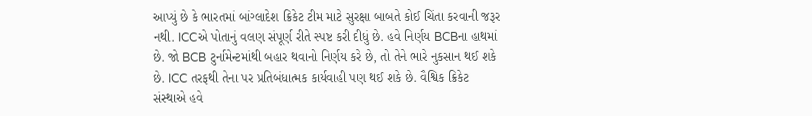આપ્યું છે કે ભારતમાં બાંગ્લાદેશ ક્રિકેટ ટીમ માટે સુરક્ષા બાબતે કોઈ ચિંતા કરવાની જરૂર નથી. ICCએ પોતાનું વલણ સંપૂર્ણ રીતે સ્પષ્ટ કરી દીધું છે. હવે નિર્ણય BCBના હાથમાં છે. જો BCB ટુર્નામેન્ટમાંથી બહાર થવાનો નિર્ણય કરે છે, તો તેને ભારે નુકસાન થઈ શકે છે. ICC તરફથી તેના પર પ્રતિબંધાત્મક કાર્યવાહી પણ થઈ શકે છે. વૈશ્વિક ક્રિકેટ સંસ્થાએ હવે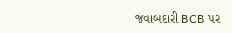જવાબદારી BCB પર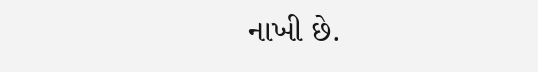નાખી છે.